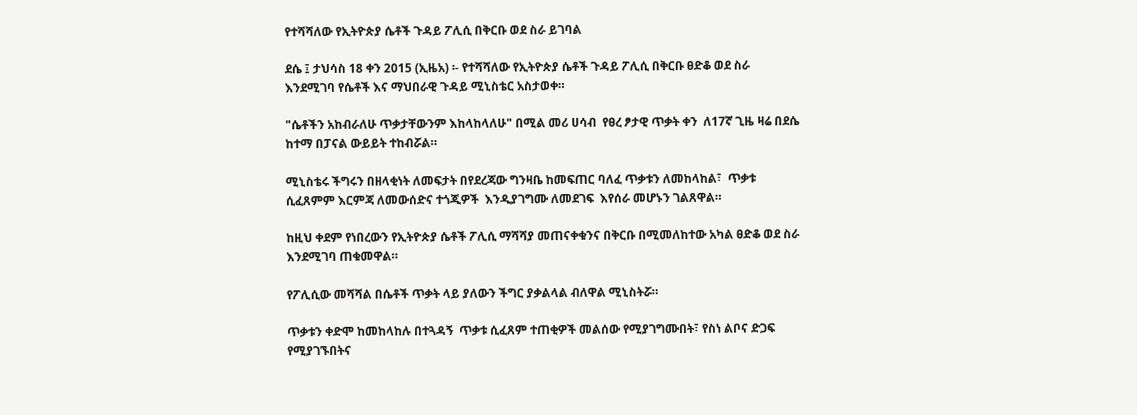የተሻሻለው የኢትዮጵያ ሴቶች ጉዳይ ፖሊሲ በቅርቡ ወደ ስራ ይገባል

ደሴ ፤ ታህሳስ 18 ቀን 2015 (ኢዜአ) ፡- የተሻሻለው የኢትዮጵያ ሴቶች ጉዳይ ፖሊሲ በቅርቡ ፀድቆ ወደ ስራ እንደሚገባ የሴቶች እና ማህበራዊ ጉዳይ ሚኒስቴር አስታወቀ።

"ሴቶችን አከብራለሁ ጥቃታቸውንም እከላከላለሁ" በሚል መሪ ሀሳብ  የፀረ ፆታዊ ጥቃት ቀን  ለ17ኛ ጊዜ ዛሬ በደሴ ከተማ በፓናል ውይይት ተከብሯል።

ሚኒስቴሩ ችግሩን በዘላቂነት ለመፍታት በየደረጃው ግንዛቤ ከመፍጠር ባለፈ ጥቃቱን ለመከላከል፣  ጥቃቱ ሲፈጸምም እርምጃ ለመውሰድና ተጎጂዎች  እንዲያገግሙ ለመደገፍ  እየሰራ መሆኑን ገልጸዋል።

ከዚህ ቀደም የነበረውን የኢትዮጵያ ሴቶች ፖሊሲ ማሻሻያ መጠናቀቁንና በቅርቡ በሚመለከተው አካል ፀድቆ ወደ ስራ እንደሚገባ ጠቁመዋል።

የፖሊሲው መሻሻል በሴቶች ጥቃት ላይ ያለውን ችግር ያቃልላል ብለዋል ሚኒስትሯ።

ጥቃቱን ቀድሞ ከመከላከሉ በተጓዳኝ  ጥቃቱ ሲፈጸም ተጠቂዎች መልሰው የሚያገግሙበት፣ የስነ ልቦና ድጋፍ የሚያገኙበትና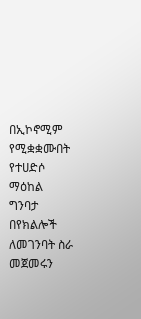በኢኮኖሚም የሚቋቋሙበት የተሀድሶ ማዕከል ግንባታ በየክልሎች ለመገንባት ስራ መጀመሩን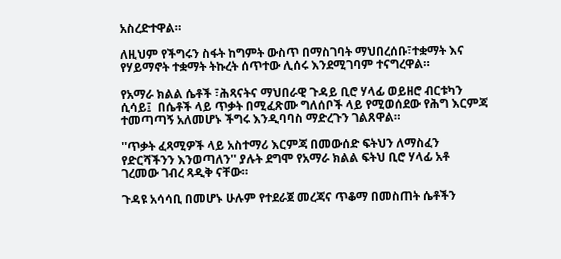አስረድተዋል።

ለዚህም የችግሩን ስፋት ከግምት ውስጥ በማስገባት ማህበረሰቡ፣ተቋማት እና የሃይማኖት ተቋማት ትኩረት ሰጥተው ሊሰሩ እንደሚገባም ተናግረዋል።

የአማራ ክልል ሴቶች ፣ሕጻናትና ማህበራዊ ጉዳይ ቢሮ ሃላፊ ወይዘሮ ብርቱካን ሲሳይ፤  በሴቶች ላይ ጥቃት በሚፈጽሙ ግለሰቦች ላይ የሚወሰደው የሕግ እርምጃ ተመጣጣኝ አለመሆኑ ችግሩ እንዲባባስ ማድረጉን ገልጸዋል።

''ጥቃት ፈጻሚዎች ላይ አስተማሪ እርምጃ በመውሰድ ፍትህን ለማስፈን የድርሻችንን እንወጣለን'' ያሉት ደግሞ የአማራ ክልል ፍትህ ቢሮ ሃላፊ አቶ ገረመው ገብረ ጻዲቅ ናቸው።

ጉዳዩ አሳሳቢ በመሆኑ ሁሉም የተደራጀ መረጃና ጥቆማ በመስጠት ሴቶችን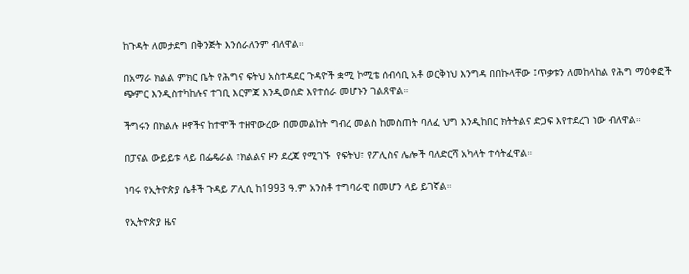ከጉዳት ለመታደግ በቅንጅት እንሰራለንም ብለዋል።

በአማራ ክልል ምክር ቤት የሕግና ፍትህ አስተዳደር ጉዳዮች ቋሚ ኮሚቴ ሰብሳቢ አቶ ወርቅነህ እንግዳ በበኩላቸው ፤ጥቃቱን ለመከላከል የሕግ ማዕቀፎች ጭምር እንዲስተካከሉና ተገቢ እርምጃ እንዲወሰድ እየተሰራ መሆኑን ገልጸዋል።

ችግሩን በክልሉ ዞኖችና ከተሞች ተዘዋውረው በመመልከት ግብረ መልስ ከመስጠት ባለፈ ህግ እንዲከበር ክትትልና ድጋፍ እየተደረገ ነው ብለዋል።

በፓናል ውይይቱ ላይ በፌዴራል ፣ክልልና ዞን ደረጃ የሚገኙ  የፍትህ፣ የፖሊስና ሌሎች ባለድርሻ አካላት ተሳትፈዋል።

ነባሩ የኢትዮጵያ ሴቶች ጉዳይ ፖሊሲ ከ1993 ዓ.ም አንስቶ ተግባራዊ በመሆን ላይ ይገኛል።

የኢትዮጵያ ዜና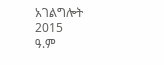አገልግሎት
2015
ዓ.ም